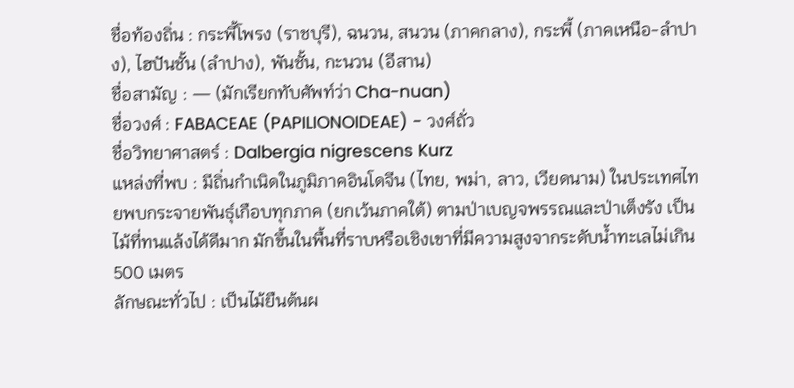ชื่อท้องถิ่น : กระพี้โพรง (ราชบุรี), ฉนวน, สนวน (ภาคกลาง), กระพี้ (ภาคเหนือ-ลำปาง), ไฮปันชั้น (ลำปาง), พันชั้น, กะนวน (อีสาน)
ชื่อสามัญ : — (มักเรียกทับศัพท์ว่า Cha-nuan)
ชื่อวงศ์ : FABACEAE (PAPILIONOIDEAE) - วงศ์ถั่ว
ชื่อวิทยาศาสตร์ : Dalbergia nigrescens Kurz
แหล่งที่พบ : มีถิ่นกำเนิดในภูมิภาคอินโดจีน (ไทย, พม่า, ลาว, เวียดนาม) ในประเทศไทยพบกระจายพันธุ์เกือบทุกภาค (ยกเว้นภาคใต้) ตามป่าเบญจพรรณและป่าเต็งรัง เป็นไม้ที่ทนแล้งได้ดีมาก มักขึ้นในพื้นที่ราบหรือเชิงเขาที่มีความสูงจากระดับน้ำทะเลไม่เกิน 500 เมตร
ลักษณะทั่วไป : เป็นไม้ยืนต้นผ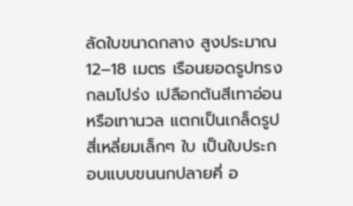ลัดใบขนาดกลาง สูงประมาณ 12–18 เมตร เรือนยอดรูปทรงกลมโปร่ง เปลือกต้นสีเทาอ่อนหรือเทานวล แตกเป็นเกล็ดรูปสี่เหลี่ยมเล็กๆ ใบ เป็นใบประกอบแบบขนนกปลายคี่ อ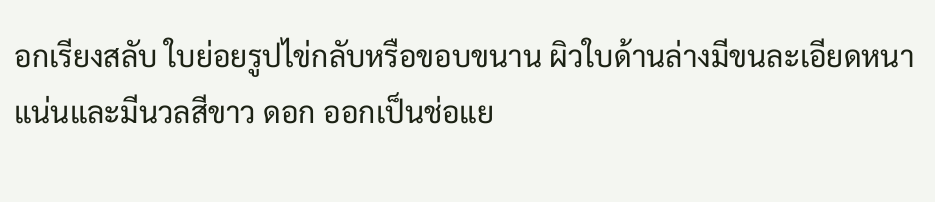อกเรียงสลับ ใบย่อยรูปไข่กลับหรือขอบขนาน ผิวใบด้านล่างมีขนละเอียดหนาแน่นและมีนวลสีขาว ดอก ออกเป็นช่อแย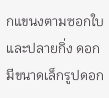กแขนงตามซอกใบและปลายกิ่ง ดอกมีขนาดเล็กรูปดอก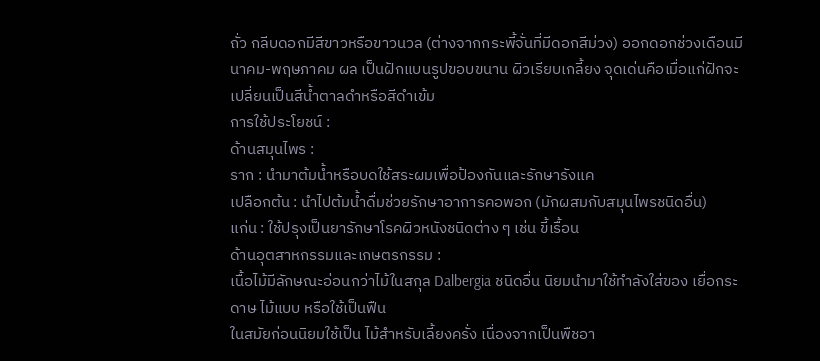ถั่ว กลีบดอกมีสีขาวหรือขาวนวล (ต่างจากกระพี้จั่นที่มีดอกสีม่วง) ออกดอกช่วงเดือนมีนาคม-พฤษภาคม ผล เป็นฝักแบนรูปขอบขนาน ผิวเรียบเกลี้ยง จุดเด่นคือเมื่อแก่ฝักจะเปลี่ยนเป็นสีน้ำตาลดำหรือสีดำเข้ม
การใช้ประโยชน์ :
ด้านสมุนไพร :
ราก : นำมาต้มน้ำหรือบดใช้สระผมเพื่อป้องกันและรักษารังแค
เปลือกต้น : นำไปต้มน้ำดื่มช่วยรักษาอาการคอพอก (มักผสมกับสมุนไพรชนิดอื่น)
แก่น : ใช้ปรุงเป็นยารักษาโรคผิวหนังชนิดต่าง ๆ เช่น ขี้เรื้อน
ด้านอุตสาหกรรมและเกษตรกรรม :
เนื้อไม้มีลักษณะอ่อนกว่าไม้ในสกุล Dalbergia ชนิดอื่น นิยมนำมาใช้ทำลังใส่ของ เยื่อกระดาษ ไม้แบบ หรือใช้เป็นฟืน
ในสมัยก่อนนิยมใช้เป็น ไม้สำหรับเลี้ยงครั่ง เนื่องจากเป็นพืชอา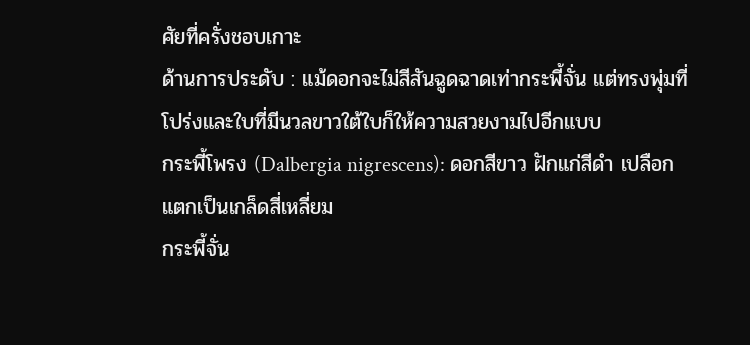ศัยที่ครั่งชอบเกาะ
ด้านการประดับ : แม้ดอกจะไม่สีสันฉูดฉาดเท่ากระพี้จั่น แต่ทรงพุ่มที่โปร่งและใบที่มีนวลขาวใต้ใบก็ให้ความสวยงามไปอีกแบบ
กระพี้โพรง (Dalbergia nigrescens): ดอกสีขาว ฝักแก่สีดำ เปลือกแตกเป็นเกล็ดสี่เหลี่ยม
กระพี้จั่น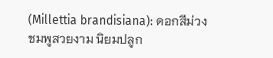(Millettia brandisiana): ดอกสีม่วงชมพูสวยงาม นิยมปลูก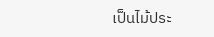เป็นไม้ประ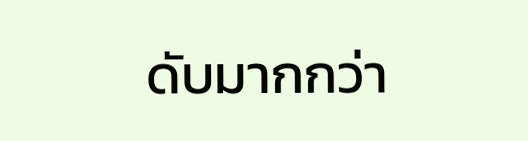ดับมากกว่า